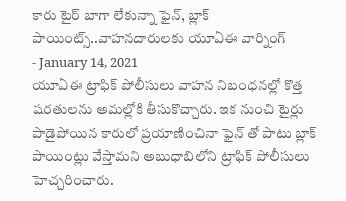కారు టైర్ బాగా లేకున్నా ఫైన్, బ్లాక్ పాయింట్స్..వాహనదారులకు యూఏఈ వార్నింగ్
- January 14, 2021
యూఏఈ ట్రాఫిక్ పోలీసులు వాహన నిబంధనల్లో కొత్త షరతులను అమల్లోకి తీసుకొచ్చారు. ఇక నుంచి టైర్లు పాడైపోయిన కారులో ప్రయాణించినా ఫైన్ తో పాటు బ్లాక్ పాయింట్లు వేస్తామని అబుధాబిలోని ట్రాఫిక్ పోలీసులు హెచ్చరించారు.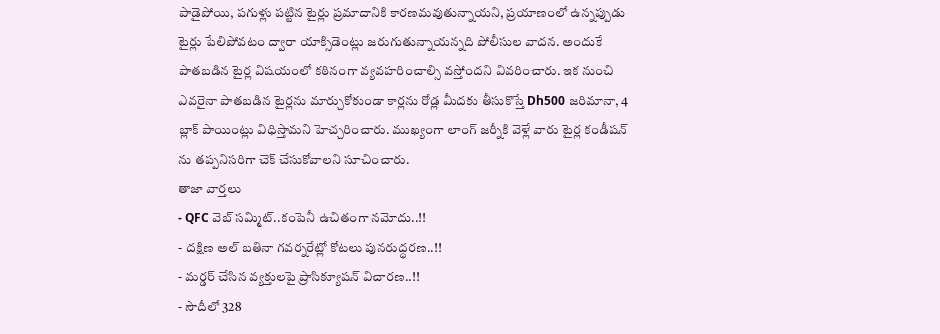పాడైపోయి, పగుళ్లు పట్టిన టైర్లు ప్రమాదానికి కారణమవుతున్నాయని, ప్రయాణంలో ఉన్నప్పుడు టైర్లు పేలిపోవటం ద్వారా యాక్సిడెంట్లు జరుగుతున్నాయన్నది పోలీసుల వాదన. అందుకే పాతబడిన టైర్ల విషయంలో కఠినంగా వ్యవహరించాల్సి వస్తోందని వివరించారు. ఇక నుంచి ఎవరైనా పాతబడిన టైర్లను మార్చుకోకుండా కార్లను రోడ్ల మీదకు తీసుకొస్తే Dh500 జరిమానా, 4 బ్లాక్ పాయింట్లు విధిస్తామని హెచ్చరించారు. ముఖ్యంగా లాంగ్ జర్నీకి వెళ్లే వారు టైర్ల కండీషన్ ను తప్పనిసరిగా చెక్ చేసుకోవాలని సూచించారు.
తాజా వార్తలు
- QFC వెబ్ సమ్మిట్..కంపెనీ ఉచితంగా నమోదు..!!
- దక్షిణ అల్ బతినా గవర్నరేట్లో కోటలు పునరుద్ధరణ..!!
- మర్డర్ చేసిన వ్యక్తులపై ప్రాసిక్యూషన్ విచారణ..!!
- సౌదీలో 328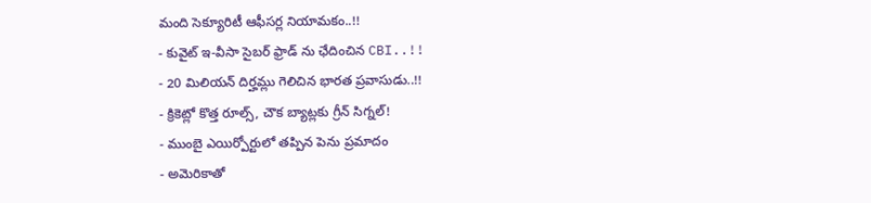మంది సెక్యూరిటీ ఆఫీసర్ల నియామకం..!!
- కువైట్ ఇ-వీసా సైబర్ ఫ్రాడ్ ను ఛేదించిన CBI..!!
- 20 మిలియన్ దిర్హమ్లు గెలిచిన భారత ప్రవాసుడు..!!
- క్రికెట్లో కొత్త రూల్స్, చౌక బ్యాట్లకు గ్రీన్ సిగ్నల్!
- ముంబై ఎయిర్పోర్టులో తప్పిన పెను ప్రమాదం
- అమెరికాతో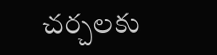చర్చలకు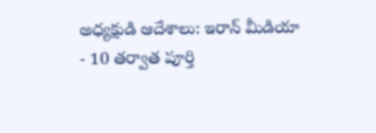అధ్యక్షుడి ఆదేశాలు: ఇరాన్ మీడియా
- 10 తర్వాత పూర్తి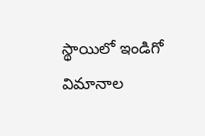స్థాయిలో ఇండిగో విమానాల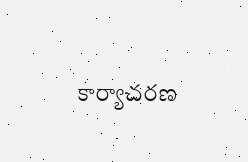కార్యాచరణ